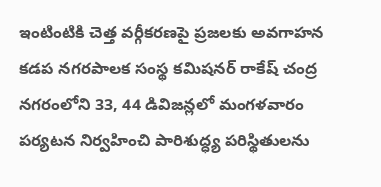ఇంటింటికి చెత్త వర్గీకరణపై ప్రజలకు అవగాహన
కడప నగరపాలక సంస్థ కమిషనర్ రాకేష్ చంద్ర నగరంలోని 33, 44 డివిజన్లలో మంగళవారం పర్యటన నిర్వహించి పారిశుద్ధ్య పరిస్థితులను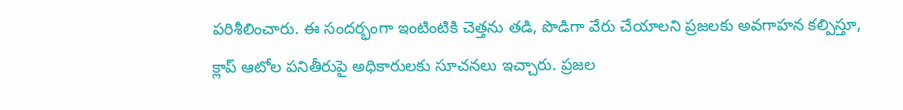పరిశీలించారు. ఈ సందర్భంగా ఇంటింటికి చెత్తను తడి, పొడిగా వేరు చేయాలని ప్రజలకు అవగాహన కల్పిస్తూ, క్లాప్ ఆటోల పనితీరుపై అధికారులకు సూచనలు ఇచ్చారు. ప్రజల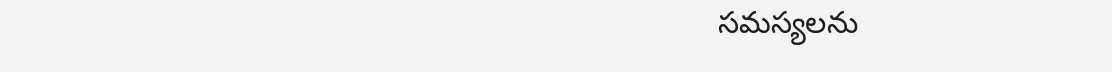సమస్యలను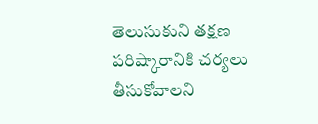తెలుసుకుని తక్షణ పరిష్కారానికి చర్యలు తీసుకోవాలని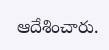ఆదేశించారు.